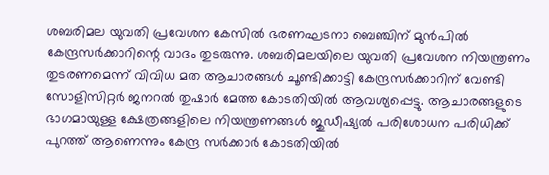ശബരിമല യുവതി പ്രവേശന കേസിൽ ഭരണഘടനാ ബെഞ്ചിന് മുൻപിൽ കേന്ദ്രസർക്കാറിന്റെ വാദം തുടരുന്നു. ശബരിമലയിലെ യുവതി പ്രവേശന നിയന്ത്രണം തുടരണമെന്ന് വിവിധ മത ആചാരങ്ങൾ ചൂണ്ടിക്കാട്ടി കേന്ദ്രസർക്കാറിന് വേണ്ടി സോളിസിറ്റർ ജനറൽ തുഷാർ മേത്ത കോടതിയിൽ ആവശ്യപ്പെട്ടു. ആചാരങ്ങളുടെ ഭാഗമായുള്ള ക്ഷേത്രങ്ങളിലെ നിയന്ത്രണങ്ങൾ ജുഡീഷ്യൽ പരിശോധന പരിധിക്ക് പുറത്ത് ആണെന്നും കേന്ദ്ര സർക്കാർ കോടതിയിൽ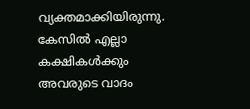വ്യക്തമാക്കിയിരുന്നു. കേസിൽ എല്ലാ കക്ഷികൾക്കും അവരുടെ വാദം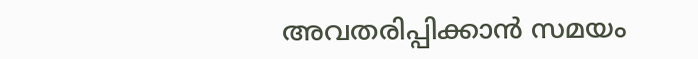അവതരിപ്പിക്കാൻ സമയം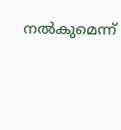നൽകുമെന്ന്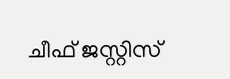ചീഫ് ജസ്റ്റിസ്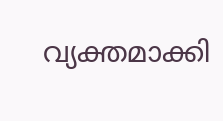വ്യക്തമാക്കി